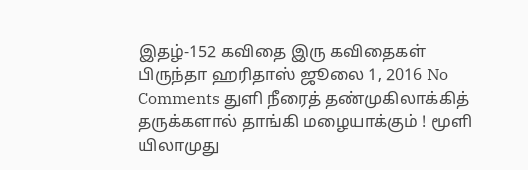இதழ்-152 கவிதை இரு கவிதைகள் பிருந்தா ஹரிதாஸ் ஜூலை 1, 2016 No Comments துளி நீரைத் தண்முகிலாக்கித் தருக்களால் தாங்கி மழையாக்கும் ! மூளி யிலாமுது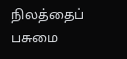நிலத்தைப் பசுமை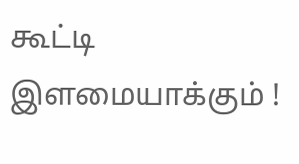கூட்டி இளமையாக்கும் !